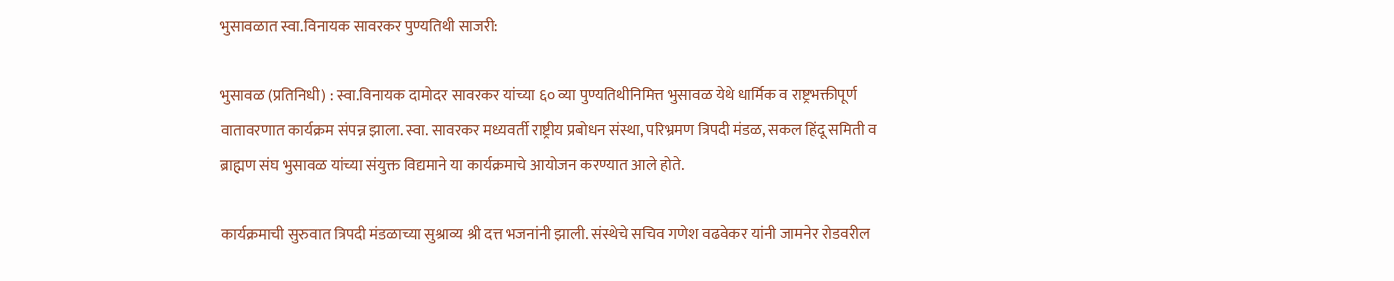भुसावळात स्वा.विनायक सावरकर पुण्यतिथी साजरी:

भुसावळ (प्रतिनिधी) : स्वा.विनायक दामोदर सावरकर यांच्या ६० व्या पुण्यतिथीनिमित्त भुसावळ येथे धार्मिक व राष्ट्रभक्तीपूर्ण वातावरणात कार्यक्रम संपन्न झाला. स्वा. सावरकर मध्यवर्ती राष्ट्रीय प्रबोधन संस्था, परिभ्रमण त्रिपदी मंडळ, सकल हिंदू समिती व ब्राह्मण संघ भुसावळ यांच्या संयुक्त विद्यमाने या कार्यक्रमाचे आयोजन करण्यात आले होते.

कार्यक्रमाची सुरुवात त्रिपदी मंडळाच्या सुश्राव्य श्री दत्त भजनांनी झाली. संस्थेचे सचिव गणेश वढवेकर यांनी जामनेर रोडवरील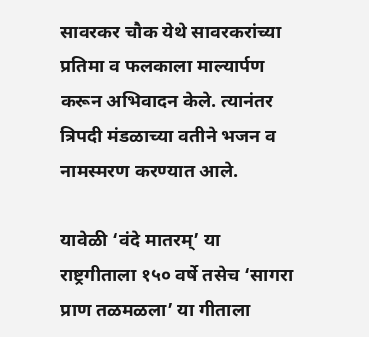सावरकर चौक येथे सावरकरांच्या प्रतिमा व फलकाला माल्यार्पण करून अभिवादन केले. त्यानंतर त्रिपदी मंडळाच्या वतीने भजन व नामस्मरण करण्यात आले.

यावेळी ‘वंदे मातरम्’ या राष्ट्रगीताला १५० वर्षे तसेच ‘सागरा प्राण तळमळला’ या गीताला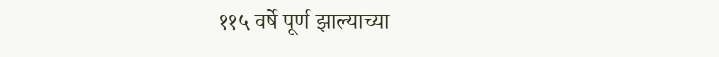११५ वर्षे पूर्ण झाल्याच्या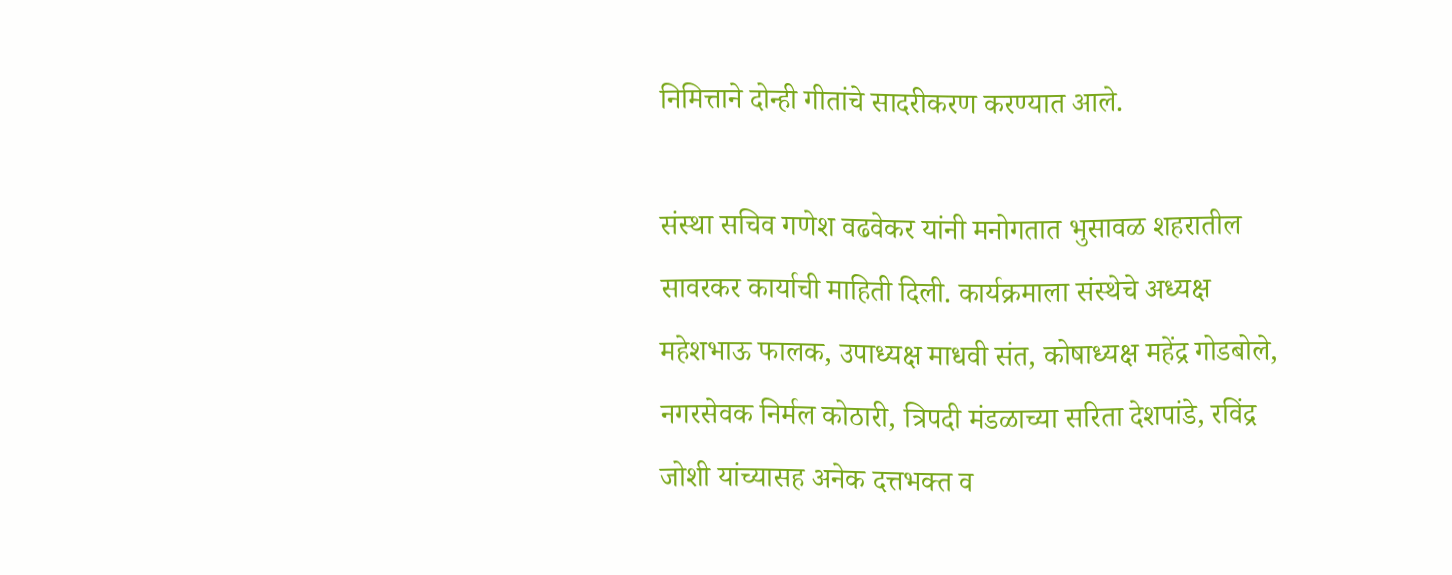निमित्ताने दोन्ही गीतांचे सादरीकरण करण्यात आले.

संस्था सचिव गणेश वढवेकर यांनी मनोगतात भुसावळ शहरातील सावरकर कार्याची माहिती दिली. कार्यक्रमाला संस्थेचे अध्यक्ष महेशभाऊ फालक, उपाध्यक्ष माधवी संत, कोषाध्यक्ष महेंद्र गोडबोले, नगरसेवक निर्मल कोठारी, त्रिपदी मंडळाच्या सरिता देशपांडे, रविंद्र जोशी यांच्यासह अनेक दत्तभक्त व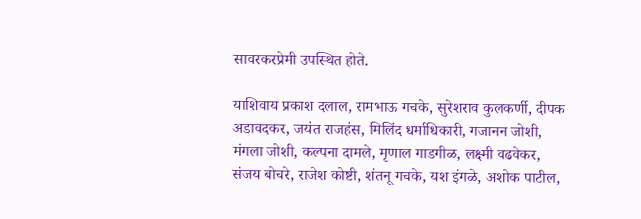सावरकरप्रेमी उपस्थित होते.

याशिवाय प्रकाश दलाल, रामभाऊ गचके, सुरेशराव कुलकर्णी, दीपक अडावदकर, जयंत राजहंस, मिलिंद धर्माधिकारी, गजानन जोशी, मंगला जोशी, कल्पना दामले, मृणाल गाडगीळ, लक्ष्मी वढवेकर, संजय बोचरे, राजेश कोष्टी, शंतनू गचके, यश इंगळे, अशोक पाटील,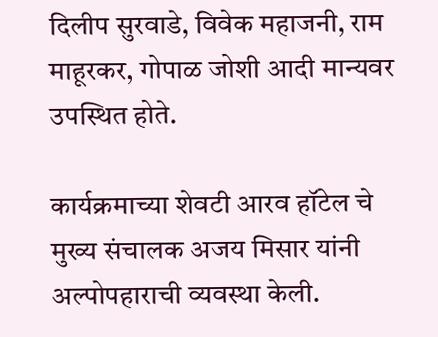दिलीप सुरवाडे, विवेक महाजनी, राम माहूरकर, गोपाळ जोशी आदी मान्यवर उपस्थित होते.

कार्यक्रमाच्या शेवटी आरव हॉटेल चे मुख्य संचालक अजय मिसार यांनी अल्पोपहाराची व्यवस्था केली.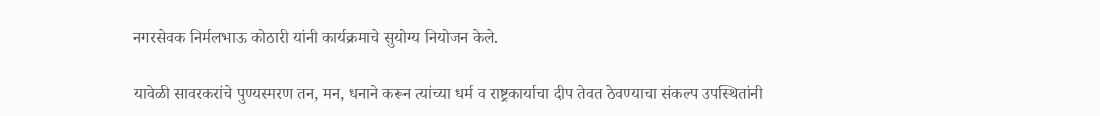नगरसेवक निर्मलभाऊ कोठारी यांनी कार्यक्रमाचे सुयोग्य नियोजन केले.

यावेळी सावरकरांचे पुण्यस्मरण तन, मन, धनाने करून त्यांच्या धर्म व राष्ट्रकार्याचा दीप तेवत ठेवण्याचा संकल्प उपस्थितांनी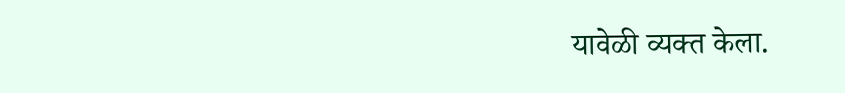यावेळी व्यक्त केला.